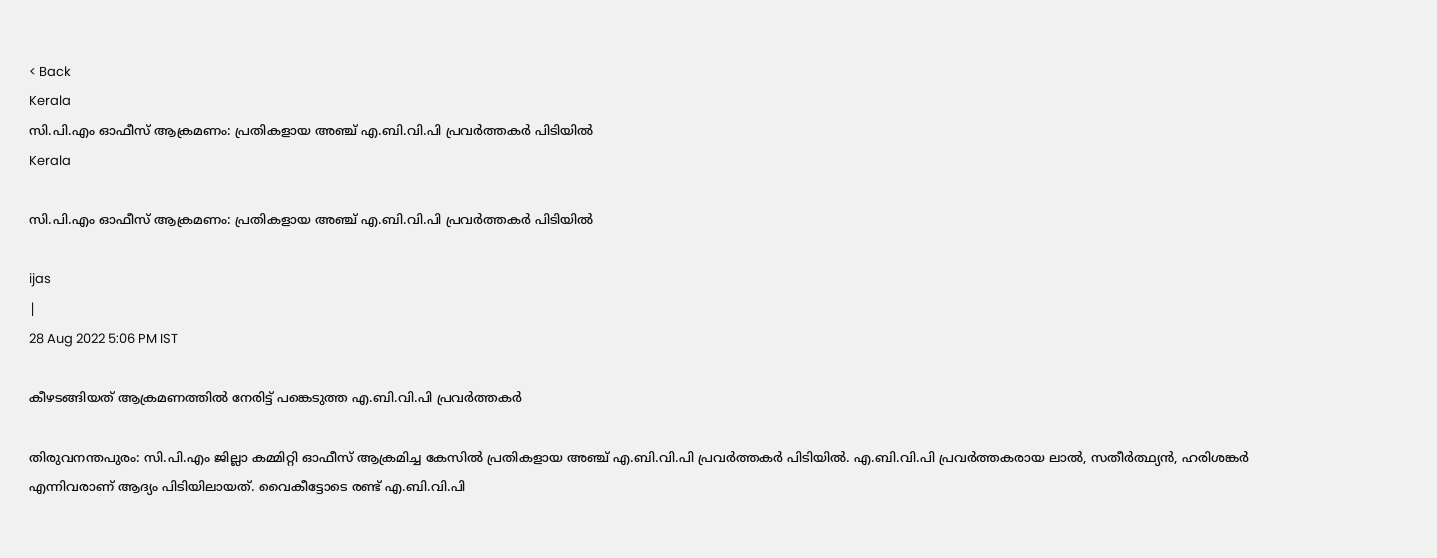< Back
Kerala
സി.പി.എം ഓഫീസ് ആക്രമണം: പ്രതികളായ അഞ്ച് എ.ബി.വി.പി പ്രവര്‍ത്തകര്‍ പിടിയില്‍
Kerala

സി.പി.എം ഓഫീസ് ആക്രമണം: പ്രതികളായ അഞ്ച് എ.ബി.വി.പി പ്രവര്‍ത്തകര്‍ പിടിയില്‍

ijas
|
28 Aug 2022 5:06 PM IST

കീഴടങ്ങിയത് ആക്രമണത്തിൽ നേരിട്ട് പങ്കെടുത്ത എ.ബി.വി.പി പ്രവർത്തകർ

തിരുവനന്തപുരം: സി.പി.എം ജില്ലാ കമ്മിറ്റി ഓഫീസ് ആക്രമിച്ച കേസില്‍ പ്രതികളായ അഞ്ച് എ.ബി.വി.പി പ്രവര്‍ത്തകര്‍ പിടിയില്‍. എ.ബി.വി.പി പ്രവര്‍ത്തകരായ ലാൽ, സതീർത്ഥ്യൻ, ഹരിശങ്കർ എന്നിവരാണ് ആദ്യം പിടിയിലായത്. വൈകീട്ടോടെ രണ്ട് എ.ബി.വി.പി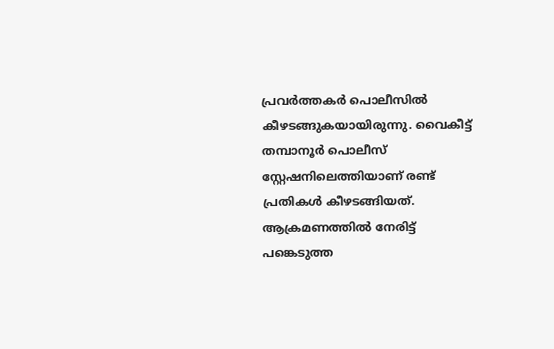പ്രവർത്തകർ പൊലീസിൽ കീഴടങ്ങുകയായിരുന്നു. വൈകീട്ട് തമ്പാനൂര്‍ പൊലീസ് സ്റ്റേഷനിലെത്തിയാണ് രണ്ട് പ്രതികള്‍ കീഴടങ്ങിയത്. ആക്രമണത്തില്‍ നേരിട്ട് പങ്കെടുത്ത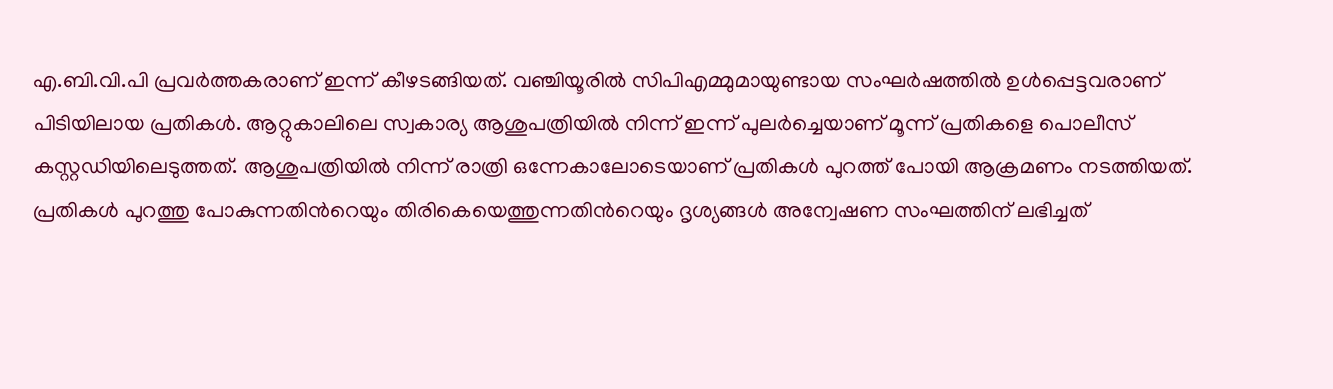എ.ബി.വി.പി പ്രവര്‍ത്തകരാണ് ഇന്ന് കീഴടങ്ങിയത്. വഞ്ചിയൂരിൽ സിപിഎമ്മുമായുണ്ടായ സംഘര്‍ഷത്തില്‍ ഉള്‍പ്പെട്ടവരാണ് പിടിയിലായ പ്രതികള്‍. ആറ്റുകാലിലെ സ്വകാര്യ ആശുപത്രിയില്‍ നിന്ന് ഇന്ന് പുലര്‍ച്ചെയാണ് മൂന്ന് പ്രതികളെ പൊലീസ് കസ്റ്റഡിയിലെടുത്തത്. ആശുപത്രിയില്‍ നിന്ന് രാത്രി ഒന്നേകാലോടെയാണ് പ്രതികൾ പുറത്ത് പോയി ആക്രമണം നടത്തിയത്. പ്രതികൾ പുറത്തു പോകുന്നതിന്‍റെയും തിരികെയെത്തുന്നതിന്‍റെയും ദൃശ്യങ്ങൾ അന്വേഷണ സംഘത്തിന് ലഭിച്ചത്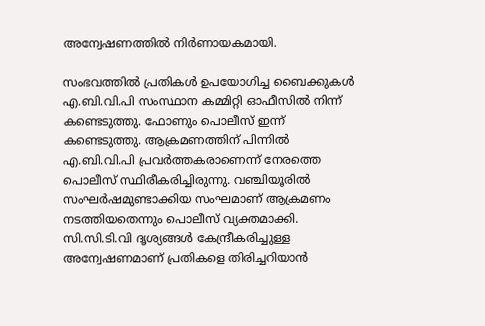അന്വേഷണത്തില്‍ നിർണായകമായി.

സംഭവത്തില്‍ പ്രതികള്‍ ഉപയോഗിച്ച ബൈക്കുകള്‍ എ.ബി.വി.പി സംസ്ഥാന കമ്മിറ്റി ഓഫീസിൽ നിന്ന് കണ്ടെടുത്തു. ഫോണും പൊലീസ് ഇന്ന് കണ്ടെടുത്തു. ആക്രമണത്തിന് പിന്നില്‍ എ.ബി.വി.പി പ്രവര്‍ത്തകരാണെന്ന് നേരത്തെ പൊലീസ് സ്ഥിരീകരിച്ചിരുന്നു. വഞ്ചിയൂരിൽ സംഘർഷമുണ്ടാക്കിയ സംഘമാണ് ആക്രമണം നടത്തിയതെന്നും പൊലീസ് വ്യക്തമാക്കി. സി.സി.ടി.വി ദൃശ്യങ്ങൾ കേന്ദ്രീകരിച്ചുള്ള അന്വേഷണമാണ് പ്രതികളെ തിരിച്ചറിയാൻ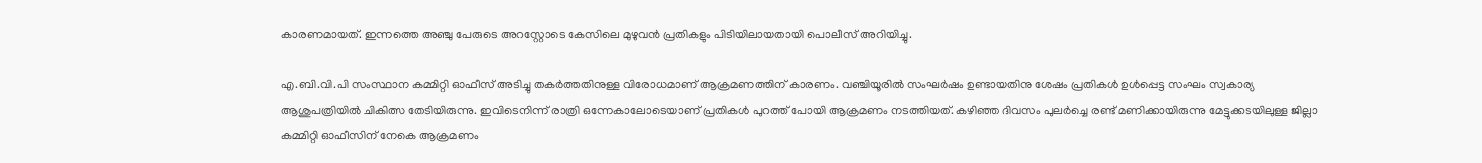കാരണമായത്. ഇന്നത്തെ അഞ്ചു പേരുടെ അറസ്റ്റോടെ കേസിലെ മുഴുവൻ പ്രതികളും പിടിയിലായതായി പൊലീസ് അറിയിച്ചു.

എ.ബി.വി.പി സംസ്ഥാന കമ്മിറ്റി ഓഫീസ് അടിച്ചു തകർത്തതിനുള്ള വിരോധമാണ് ആക്രമണത്തിന് കാരണം. വഞ്ചിയൂരിൽ സംഘർഷം ഉണ്ടായതിനു ശേഷം പ്രതികൾ ഉൾപ്പെട്ട സംഘം സ്വകാര്യ ആശുപത്രിയിൽ ചികിത്സ തേടിയിരുന്നു. ഇവിടെനിന്ന് രാത്രി ഒന്നേകാലോടെയാണ് പ്രതികൾ പുറത്ത് പോയി ആക്രമണം നടത്തിയത്. കഴിഞ്ഞ ദിവസം പുലര്‍ച്ചെ രണ്ട് മണിക്കായിരുന്നു മേട്ടുക്കടയിലുള്ള ജില്ലാ കമ്മിറ്റി ഓഫീസിന് നേകെ ആക്രമണം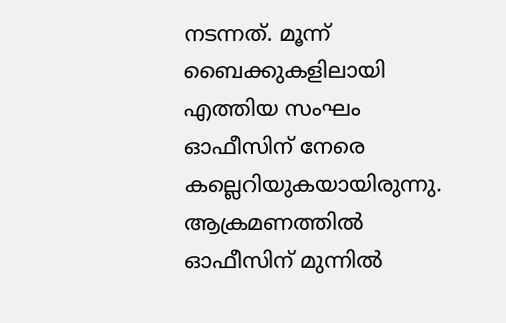നടന്നത്. മൂന്ന് ബൈക്കുകളിലായി എത്തിയ സംഘം ഓഫീസിന് നേരെ കല്ലെറിയുകയായിരുന്നു. ആക്രമണത്തില്‍ ഓഫീസിന് മുന്നിൽ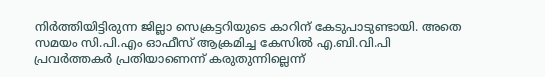നിർത്തിയിട്ടിരുന്ന ജില്ലാ സെക്രട്ടറിയുടെ കാറിന് കേടുപാടുണ്ടായി. അതെ സമയം സി.പി.എം ഓഫീസ് ആക്രമിച്ച കേസില്‍ എ.ബി.വി.പി പ്രവർത്തകർ പ്രതിയാണെന്ന് കരുതുന്നില്ലെന്ന്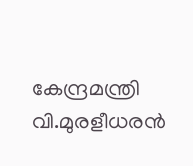കേന്ദ്രമന്ത്രി വി.മുരളീധരന്‍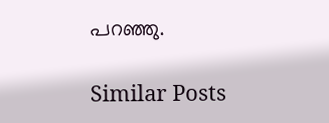പറഞ്ഞു.

Similar Posts